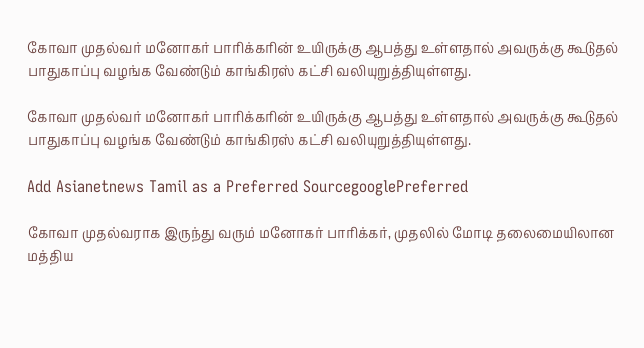கோவா முதல்வர் மனோகர் பாரிக்கரின் உயிருக்கு ஆபத்து உள்ளதால் அவருக்கு கூடுதல் பாதுகாப்பு வழங்க வேண்டும் காங்கிரஸ் கட்சி வலியுறுத்தியுள்ளது.

கோவா முதல்வர் மனோகர் பாரிக்கரின் உயிருக்கு ஆபத்து உள்ளதால் அவருக்கு கூடுதல் பாதுகாப்பு வழங்க வேண்டும் காங்கிரஸ் கட்சி வலியுறுத்தியுள்ளது.

Add Asianetnews Tamil as a Preferred SourcegooglePreferred

கோவா முதல்வராக இருந்து வரும் மனோகர் பாரிக்கர், முதலில் மோடி தலைமையிலான மத்திய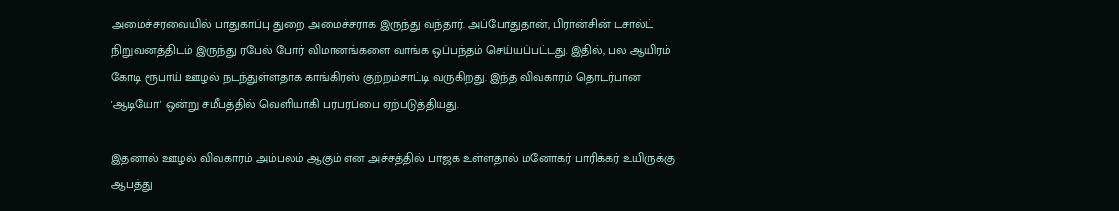அமைச்சரவையில் பாதுகாப்பு துறை அமைச்சராக இருந்து வந்தார். அப்போதுதான், பிரான்சின் டசால்ட் நிறுவனத்திடம் இருந்து ரபேல் போர் விமானங்களை வாங்க ஒப்பந்தம் செய்யப்பட்டது. இதில், பல ஆயிரம் கோடி ரூபாய் ஊழல் நடந்துள்ளதாக காங்கிரஸ் குற்றம்சாட்டி வருகிறது. இந்த விவகாரம் தொடர்பான 'ஆடியோ' ஒன்று சமீபத்தில் வெளியாகி பரபரப்பை ஏற்படுத்தியது.

இதனால் ஊழல் விவகாரம் அம்பலம் ஆகும் என அச்சத்தில் பாஜக உள்ளதால் மனோகர் பாரிக்கர் உயிருக்கு ஆபத்து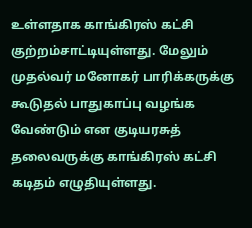உள்ளதாக காங்கிரஸ் கட்சி குற்றம்சாட்டியுள்ளது. மேலும் முதல்வர் மனோகர் பாரிக்கருக்கு கூடுதல் பாதுகாப்பு வழங்க வேண்டும் என குடியரசுத் தலைவருக்கு காங்கிரஸ் கட்சி கடிதம் எழுதியுள்ளது.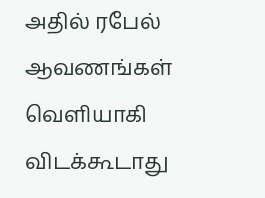அதில் ரபேல் ஆவணங்கள் வெளியாகி விடக்கூடாது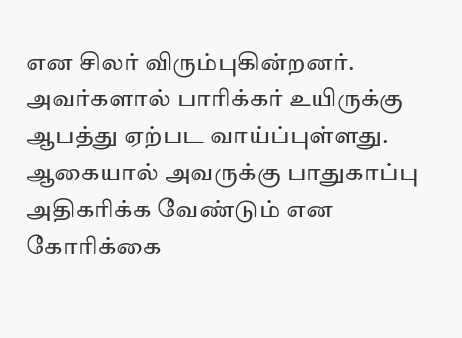என சிலர் விரும்புகின்றனர். அவர்களால் பாரிக்கர் உயிருக்கு ஆபத்து ஏற்பட வாய்ப்புள்ளது. ஆகையால் அவருக்கு பாதுகாப்பு அதிகரிக்க வேண்டும் என கோரிக்கை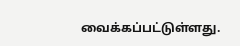வைக்கப்பட்டுள்ளது.